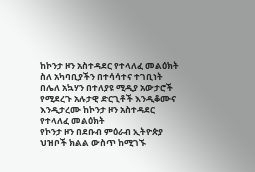ከኮንታ ዞን አስተዳደር የተላለፈ መልዕክት
ስለ አካባቢያችን በተሳሳተና ተገቢነት በሌለ አኳሃን በተለያዩ ሚዲያ አውታሮች የሚደረጉ አሉታዊ ድርጊቶች እንዲቆሙና እንዲታረሙ ከኮንታ ዞን አስተዳደር የተላለፈ መልዕክት
የኮንታ ዞን በደቡብ ምዕራብ ኢትዮጵያ ህዝቦች ክልል ውስጥ ከሚገኙ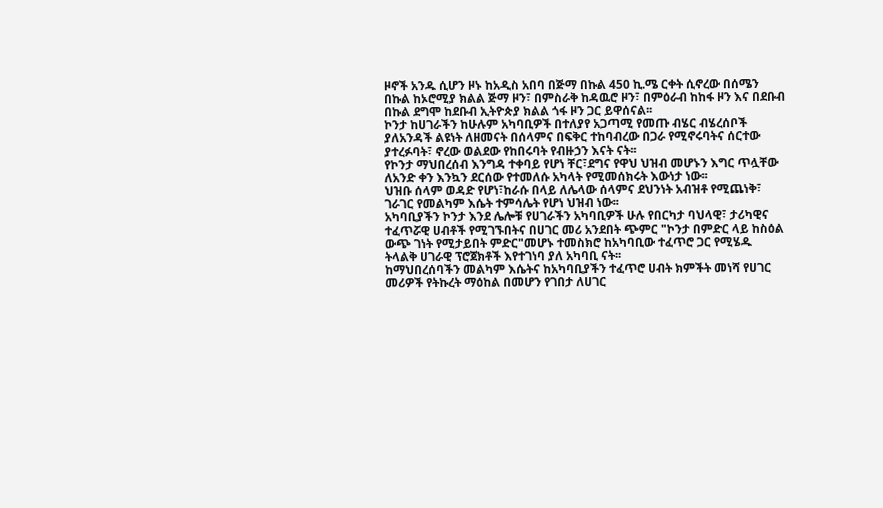ዞኖች አንዱ ሲሆን ዞኑ ከአዲስ አበባ በጅማ በኩል 450 ኪ.ሜ ርቀት ሲኖረው በሰሜን በኩል ከኦሮሚያ ክልል ጅማ ዞን፣ በምስራቅ ከዳዉሮ ዞን፣ በምዕራብ ከከፋ ዞን እና በደቡብ በኩል ደግሞ ከደቡብ ኢትዮጵያ ክልል ጎፋ ዞን ጋር ይዋሰናል፡፡
ኮንታ ከሀገራችን ከሁሉም አካባቢዎች በተለያየ አጋጣሚ የመጡ ብሄር ብሄረሰቦች ያለአንዳች ልዩነት ለዘመናት በሰላምና በፍቅር ተከባብረው በጋራ የሚኖሩባትና ሰርተው ያተረፉባት፣ ኖረው ወልደው የከበሩባት የብዙኃን እናት ናት፡፡
የኮንታ ማህበረሰብ እንግዳ ተቀባይ የሆነ ቸር፣ደግና የዋህ ህዝብ መሆኑን እግር ጥሏቸው ለአንድ ቀን እንኳን ደርሰው የተመለሱ አካላት የሚመሰክሩት እውነታ ነው፡፡
ህዝቡ ሰላም ወዳድ የሆነ፣ከራሱ በላይ ለሌላው ሰላምና ደህንነት አብዝቶ የሚጨነቅ፣ ገራገር የመልካም እሴት ተምሳሌት የሆነ ህዝብ ነው፡፡
አካባቢያችን ኮንታ እንደ ሌሎቹ የሀገራችን አካባቢዎች ሁሉ የበርካታ ባህላዊ፣ ታሪካዊና ተፈጥሯዊ ሀብቶች የሚገኙበትና በሀገር መሪ አንደበት ጭምር "ኮንታ በምድር ላይ ከስዕል ውጭ ገነት የሚታይበት ምድር"መሆኑ ተመስክሮ ከአካባቢው ተፈጥሮ ጋር የሚሄዱ ትላልቅ ሀገራዊ ፕሮጀክቶች እየተገነባ ያለ አካባቢ ናት፡፡
ከማህበረሰባችን መልካም እሴትና ከአካባቢያችን ተፈጥሮ ሀብት ክምችት መነሻ የሀገር መሪዎች የትኩረት ማዕከል በመሆን የገበታ ለሀገር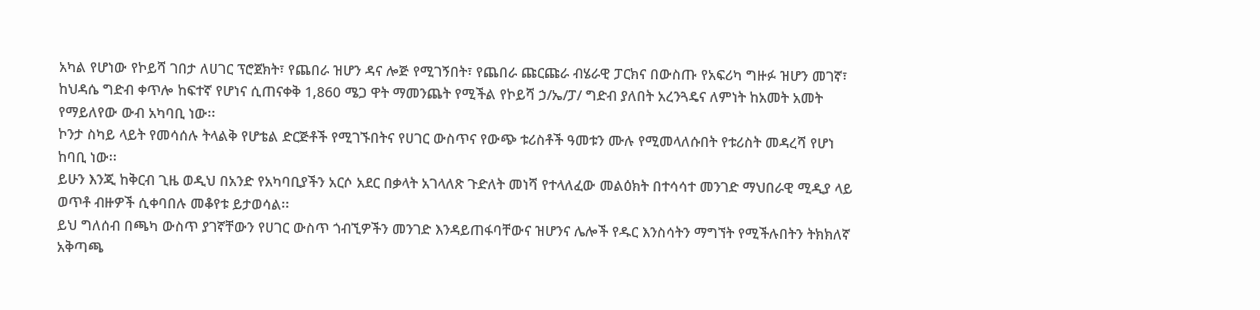አካል የሆነው የኮይሻ ገበታ ለሀገር ፕሮጀክት፣ የጨበራ ዝሆን ዳና ሎጅ የሚገኝበት፣ የጨበራ ጩርጩራ ብሄራዊ ፓርክና በውስጡ የአፍሪካ ግዙፉ ዝሆን መገኛ፣ ከህዳሴ ግድብ ቀጥሎ ከፍተኛ የሆነና ሲጠናቀቅ 1,860 ሜጋ ዋት ማመንጨት የሚችል የኮይሻ ኃ/ኤ/ፓ/ ግድብ ያለበት አረንጓዴና ለምነት ከአመት አመት የማይለየው ውብ አካባቢ ነው፡፡
ኮንታ ስካይ ላይት የመሳሰሉ ትላልቅ የሆቴል ድርጅቶች የሚገኙበትና የሀገር ውስጥና የውጭ ቱሪስቶች ዓመቱን ሙሉ የሚመላለሱበት የቱሪስት መዳረሻ የሆነ ከባቢ ነው፡፡
ይሁን እንጂ ከቅርብ ጊዜ ወዲህ በአንድ የአካባቢያችን አርሶ አደር በቃላት አገላለጽ ጉድለት መነሻ የተላለፈው መልዕክት በተሳሳተ መንገድ ማህበራዊ ሚዲያ ላይ ወጥቶ ብዙዎች ሲቀባበሉ መቆየቱ ይታወሳል፡፡
ይህ ግለሰብ በጫካ ውስጥ ያገኛቸውን የሀገር ውስጥ ጎብኚዎችን መንገድ እንዳይጠፋባቸውና ዝሆንና ሌሎች የዱር እንስሳትን ማግኘት የሚችሉበትን ትክክለኛ አቅጣጫ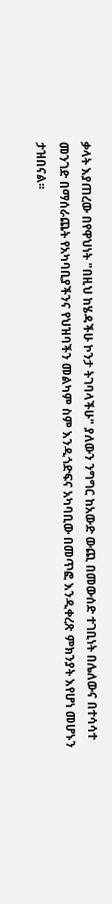ቃላት እያጠረው በየዋህነት "በዚህ ከሄዳችሁ ኮንታ ትገባላችሁ" ያለውን ንግግር ከአውድ ውጪ በመውሰድ ተገቢነት በሌለውና በተሳሳተ መንገድ በማሰራጨት የአካባቢያችንና የህዝባችን መልካም ስም እንዲጎድፍና አካባቢው በመጥፎ እንዲቀረጽ ምክንያት እየሆነ መሆኑን ታዝበናል፡፡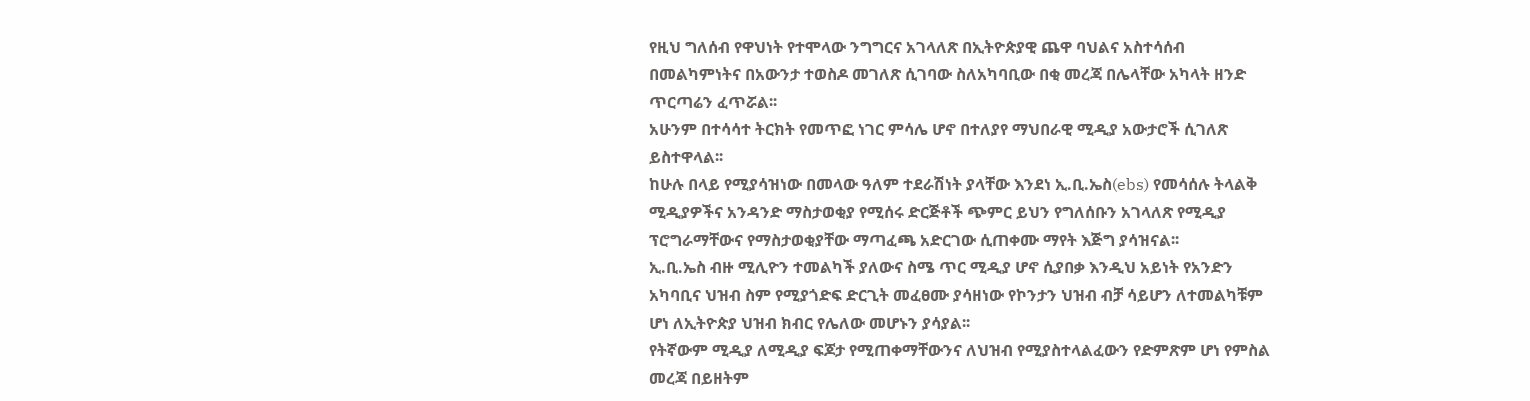የዚህ ግለሰብ የዋህነት የተሞላው ንግግርና አገላለጽ በኢትዮጵያዊ ጨዋ ባህልና አስተሳሰብ በመልካምነትና በአውንታ ተወስዶ መገለጽ ሲገባው ስለአካባቢው በቂ መረጃ በሌላቸው አካላት ዘንድ ጥርጣሬን ፈጥሯል፡፡
አሁንም በተሳሳተ ትርክት የመጥፎ ነገር ምሳሌ ሆኖ በተለያየ ማህበራዊ ሚዲያ አውታሮች ሲገለጽ ይስተዋላል፡፡
ከሁሉ በላይ የሚያሳዝነው በመላው ዓለም ተደራሽነት ያላቸው እንደነ ኢ.ቢ.ኤስ(ebs) የመሳሰሉ ትላልቅ ሚዲያዎችና አንዳንድ ማስታወቂያ የሚሰሩ ድርጅቶች ጭምር ይህን የግለሰቡን አገላለጽ የሚዲያ ፕሮግራማቸውና የማስታወቂያቸው ማጣፈጫ አድርገው ሲጠቀሙ ማየት እጅግ ያሳዝናል፡፡
ኢ.ቢ.ኤስ ብዙ ሚሊዮን ተመልካች ያለውና ስሜ ጥር ሚዲያ ሆኖ ሲያበቃ እንዲህ አይነት የአንድን አካባቢና ህዝብ ስም የሚያጎድፍ ድርጊት መፈፀሙ ያሳዘነው የኮንታን ህዝብ ብቻ ሳይሆን ለተመልካቹም ሆነ ለኢትዮጵያ ህዝብ ክብር የሌለው መሆኑን ያሳያል፡፡
የትኛውም ሚዲያ ለሚዲያ ፍጆታ የሚጠቀማቸውንና ለህዝብ የሚያስተላልፈውን የድምጽም ሆነ የምስል መረጃ በይዘትም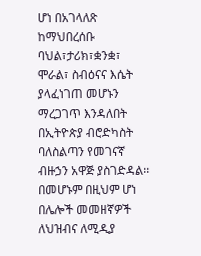ሆነ በአገላለጽ ከማህበረሰቡ ባህል፣ታሪክ፣ቋንቋ፣ ሞራል፣ ስብዕናና እሴት ያላፈነገጠ መሆኑን ማረጋገጥ እንዳለበት በኢትዮጵያ ብሮድካስት ባለስልጣን የመገናኛ ብዙኃን አዋጅ ያስገድዳል፡፡
በመሆኑም በዚህም ሆነ በሌሎች መመዘኛዎች ለህዝብና ለሚዲያ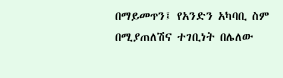በማይመጥን፤ የአንድን አካባቢ ስም በሚያጠለሽና ተገቢነት በሌለው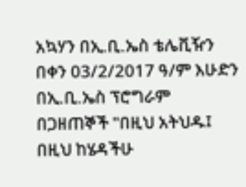አኳሃን በኢ.ቢ.ኤስ ቴሌቪዥን በቀን 03/2/2017 ዓ/ም እሁድን በኢ.ቢ.ኤስ ፕሮግራም በጋዘጠኞች "በዚህ አትህዱ፤ በዚህ ከሄዳችሁ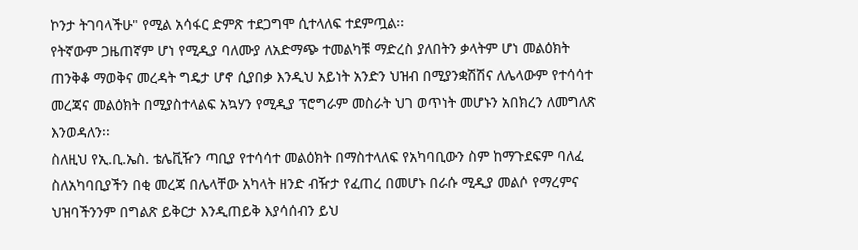ኮንታ ትገባላችሁ" የሚል አሳፋር ድምጽ ተደጋግሞ ሲተላለፍ ተደምጧል፡፡
የትኛውም ጋዜጠኛም ሆነ የሚዲያ ባለሙያ ለአድማጭ ተመልካቹ ማድረስ ያለበትን ቃላትም ሆነ መልዕክት ጠንቅቆ ማወቅና መረዳት ግዴታ ሆኖ ሲያበቃ እንዲህ አይነት አንድን ህዝብ በሚያንቋሽሽና ለሌላውም የተሳሳተ መረጃና መልዕክት በሚያስተላልፍ አኳሃን የሚዲያ ፕሮግራም መስራት ህገ ወጥነት መሆኑን አበክረን ለመግለጽ እንወዳለን፡፡
ስለዚህ የኢ.ቢ.ኤስ. ቴሌቪዥን ጣቢያ የተሳሳተ መልዕክት በማስተላለፍ የአካባቢውን ስም ከማጉደፍም ባለፈ ስለአካባቢያችን በቂ መረጃ በሌላቸው አካላት ዘንድ ብዥታ የፈጠረ በመሆኑ በራሱ ሚዲያ መልሶ የማረምና ህዝባችንንም በግልጽ ይቅርታ እንዲጠይቅ እያሳሰብን ይህ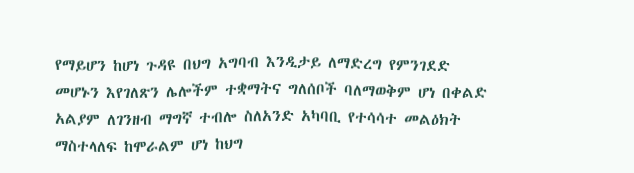የማይሆን ከሆነ ጉዳዩ በህግ አግባብ እንዲታይ ለማድረግ የምንገደድ መሆኑን እየገለጽን ሌሎችም ተቋማትና ግለሰቦች ባለማወቅም ሆነ በቀልድ አልያም ለገንዘብ ማግኛ ተብሎ ስለአንድ አካባቢ የተሳሳተ መልዕክት ማስተላለፍ ከሞራልም ሆነ ከህግ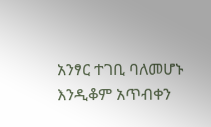አንፃር ተገቢ ባለመሆኑ እንዲቆም አጥብቀን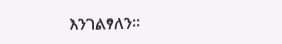እንገልፃለን፡፡